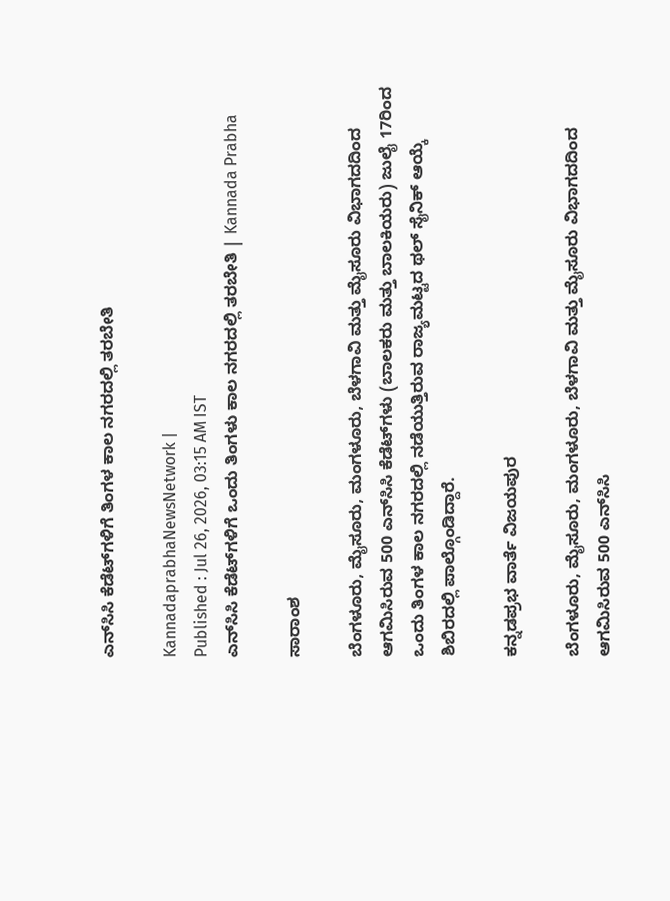ಎನ್‌ಸಿಸಿ ಕೆಡೆಟ್‌ಗಳಿಗೆ ತಿಂಗಳ ಕಾಲ ನಗರದಲ್ಲಿ ತರಬೇತಿ

KannadaprabhaNewsNetwork |
Published : Jul 26, 2026, 03:15 AM IST
ಎನ್‌ಸಿಸಿ ಕೆಡೆಟ್‌ಗಳಿಗೆ ಒಂದು ತಿಂಗಳು ಕಾಲ ನಗರದಲ್ಲಿ ತರಬೇತಿ | Kannada Prabha

ಸಾರಾಂಶ

ಬೆಂಗಳೂರು, ಮೈಸೂರು, ಮಂಗಳೂರು, ಬೆಳಗಾವಿ ಮತ್ತು ಮೈಸೂರು ವಿಭಾಗದದಿಂದ ಆಗಮಿಸಿರುವ 500 ಎನ್‌ಸಿಸಿ ಕೆಡೆಟ್‌ಗಳು (ಬಾಲಕರು ಮತ್ತು ಬಾಲಕಿಯರು) ಜುಲೈ 17ರಿಂದ ಒಂದು ತಿಂಗಳ ಕಾಲ ನಗರದಲ್ಲಿ ನಡೆಯುತ್ತಿರುವ ರಾಜ್ಯಮಟ್ಟದ ಥಲ್‌ ಸೈನಿಕ್‌ ಆಯ್ಕೆ ಶಿಬಿರದಲ್ಲಿ ಪಾಲ್ಗೊಂಡಿದ್ದಾರೆ.

ಕನ್ನಡಪ್ರಭ ವಾರ್ತೆ ವಿಜಯಪುರ

ಬೆಂಗಳೂರು, ಮೈಸೂರು, ಮಂಗಳೂರು, ಬೆಳಗಾವಿ ಮತ್ತು ಮೈಸೂರು ವಿಭಾಗದದಿಂದ ಆಗಮಿಸಿರುವ 500 ಎನ್‌ಸಿಸಿ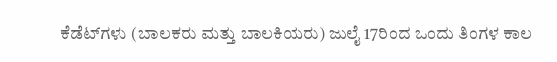ಕೆಡೆಟ್‌ಗಳು (ಬಾಲಕರು ಮತ್ತು ಬಾಲಕಿಯರು) ಜುಲೈ 17ರಿಂದ ಒಂದು ತಿಂಗಳ ಕಾಲ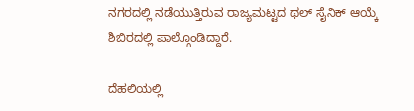ನಗರದಲ್ಲಿ ನಡೆಯುತ್ತಿರುವ ರಾಜ್ಯಮಟ್ಟದ ಥಲ್‌ ಸೈನಿಕ್‌ ಆಯ್ಕೆ ಶಿಬಿರದಲ್ಲಿ ಪಾಲ್ಗೊಂಡಿದ್ದಾರೆ.

ದೆಹಲಿಯಲ್ಲಿ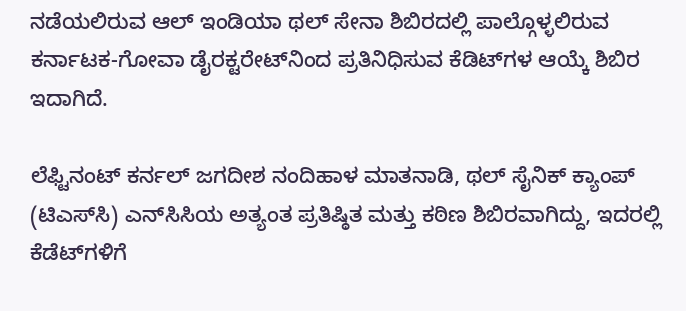ನಡೆಯಲಿರುವ ಆಲ್‌ ಇಂಡಿಯಾ ಥಲ್‌ ಸೇನಾ ಶಿಬಿರದಲ್ಲಿ ಪಾಲ್ಗೊಳ್ಳಲಿರುವ ಕರ್ನಾಟಕ-ಗೋವಾ ಡೈರಕ್ಟರೇಟ್‌ನಿಂದ ಪ್ರತಿನಿಧಿಸುವ ಕೆಡಿಟ್‌ಗಳ ಆಯ್ಕೆ ಶಿಬಿರ ಇದಾಗಿದೆ.

ಲೆಫ್ಟಿನಂಟ್‌ ಕರ್ನಲ್‌ ಜಗದೀಶ ನಂದಿಹಾಳ ಮಾತನಾಡಿ, ಥಲ್‌ ಸೈನಿಕ್‌ ಕ್ಯಾಂಪ್‌ (ಟಿಎಸ್‌ಸಿ) ಎನ್‌ಸಿಸಿಯ ಅತ್ಯಂತ ಪ್ರತಿಷ್ಠಿತ ಮತ್ತು ಕಠಿಣ ಶಿಬಿರವಾಗಿದ್ದು, ಇದರಲ್ಲಿ ಕೆಡೆಟ್‌ಗಳಿಗೆ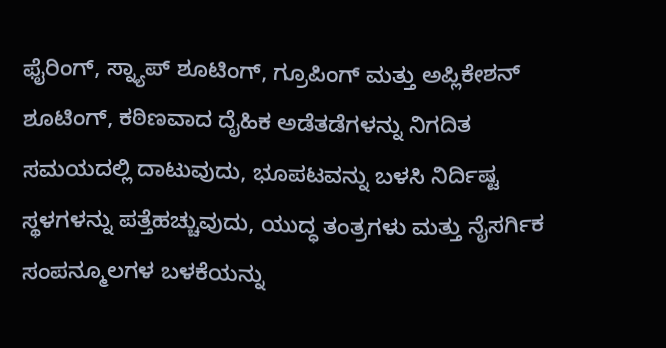ಫೈರಿಂಗ್, ಸ್ನ್ಯಾಪ್ ಶೂಟಿಂಗ್, ಗ್ರೂಪಿಂಗ್ ಮತ್ತು ಅಪ್ಲಿಕೇಶನ್ ಶೂಟಿಂಗ್, ಕಠಿಣವಾದ ದೈಹಿಕ ಅಡೆತಡೆಗಳನ್ನು ನಿಗದಿತ ಸಮಯದಲ್ಲಿ ದಾಟುವುದು, ಭೂಪಟವನ್ನು ಬಳಸಿ ನಿರ್ದಿಷ್ಟ ಸ್ಥಳಗಳನ್ನು ಪತ್ತೆಹಚ್ಚುವುದು, ಯುದ್ಧ ತಂತ್ರಗಳು ಮತ್ತು ನೈಸರ್ಗಿಕ ಸಂಪನ್ಮೂಲಗಳ ಬಳಕೆಯನ್ನು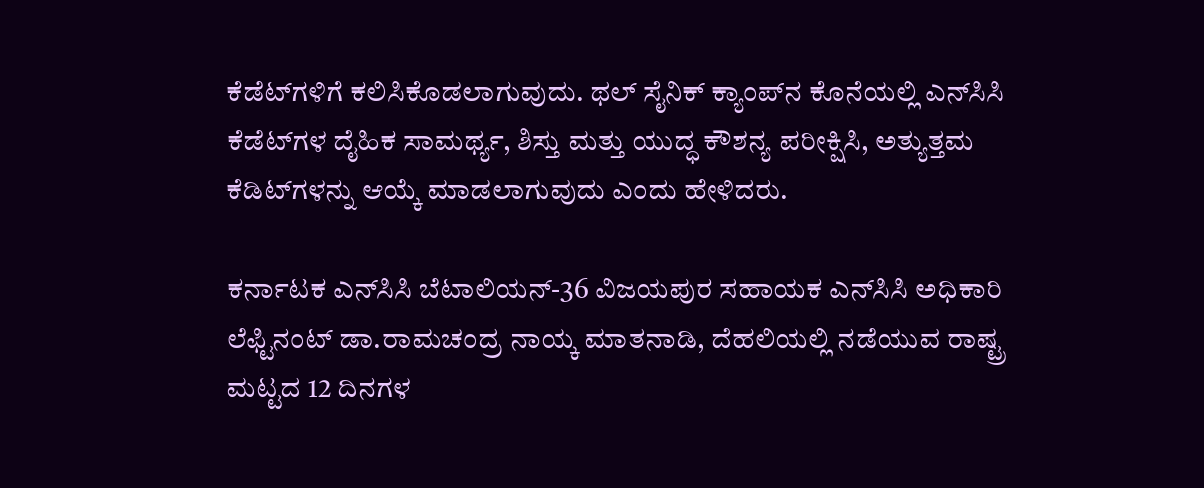ಕೆಡೆಟ್‌ಗಳಿಗೆ ಕಲಿಸಿಕೊಡಲಾಗುವುದು. ಥಲ್‌ ಸೈನಿಕ್‌ ಕ್ಯಾಂಪ್‌ನ ಕೊನೆಯಲ್ಲಿ ಎನ್‌ಸಿಸಿ ಕೆಡೆಟ್‌ಗಳ ದೈಹಿಕ ಸಾಮರ್ಥ್ಯ, ಶಿಸ್ತು ಮತ್ತು ಯುದ್ಧ ಕೌಶನ್ಯ ಪರೀಕ್ಷಿಸಿ, ಅತ್ಯುತ್ತಮ ಕೆಡಿಟ್‌ಗಳನ್ನು ಆಯ್ಕೆ ಮಾಡಲಾಗುವುದು ಎಂದು ಹೇಳಿದರು.

ಕರ್ನಾಟಕ ಎನ್‌ಸಿಸಿ ಬೆಟಾಲಿಯನ್-36 ವಿಜಯಪುರ ಸಹಾಯಕ ಎನ್‌ಸಿಸಿ ಅಧಿಕಾರಿ ಲೆಫ್ಟಿನಂಟ್ ಡಾ.ರಾಮಚಂದ್ರ ನಾಯ್ಕ ಮಾತನಾಡಿ, ದೆಹಲಿಯಲ್ಲಿ ನಡೆಯುವ ರಾಷ್ಟ್ರ ಮಟ್ಟದ 12 ದಿನಗಳ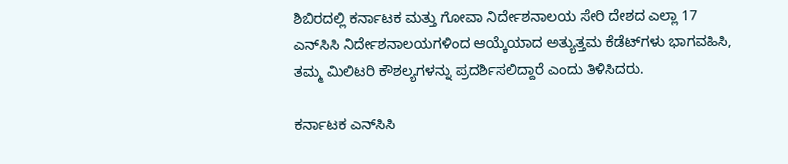ಶಿಬಿರದಲ್ಲಿ ಕರ್ನಾಟಕ ಮತ್ತು ಗೋವಾ ನಿರ್ದೇಶನಾಲಯ ಸೇರಿ ದೇಶದ ಎಲ್ಲಾ 17 ಎನ್‌ಸಿಸಿ ನಿರ್ದೇಶನಾಲಯಗಳಿಂದ ಆಯ್ಕೆಯಾದ ಅತ್ಯುತ್ತಮ ಕೆಡೆಟ್‌ಗಳು ಭಾಗವಹಿಸಿ, ತಮ್ಮ ಮಿಲಿಟರಿ ಕೌಶಲ್ಯಗಳನ್ನು ಪ್ರದರ್ಶಿಸಲಿದ್ದಾರೆ ಎಂದು ತಿಳಿಸಿದರು.

ಕರ್ನಾಟಕ ಎನ್‌ಸಿಸಿ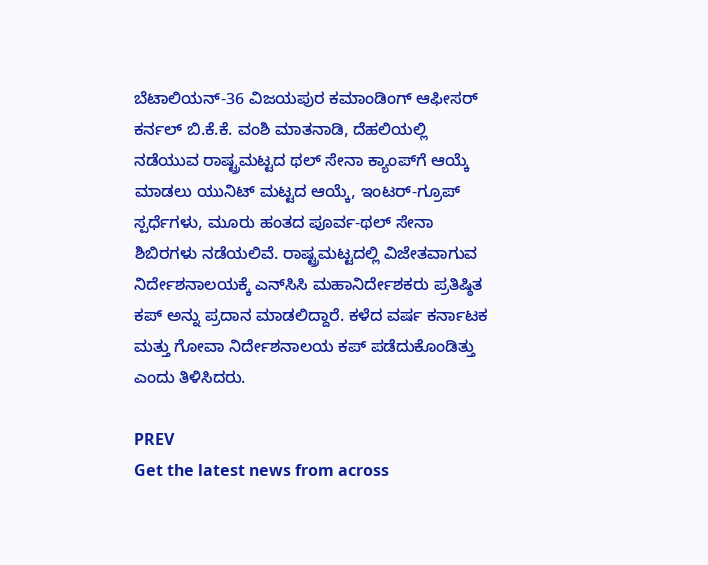ಬೆಟಾಲಿಯನ್-36 ವಿಜಯಪುರ ಕಮಾಂಡಿಂಗ್ ಆಫೀಸರ್‌ ಕರ್ನಲ್ ಬಿ.ಕೆ.ಕೆ. ವಂಶಿ ಮಾತನಾಡಿ, ದೆಹಲಿಯಲ್ಲಿ ನಡೆಯುವ ರಾಷ್ಟ್ರಮಟ್ಟದ ಥಲ್‌ ಸೇನಾ ಕ್ಯಾಂಪ್‌ಗೆ ಆಯ್ಕೆ ಮಾಡಲು ಯುನಿಟ್ ಮಟ್ಟದ ಆಯ್ಕೆ, ಇಂಟರ್‌-ಗ್ರೂಪ್ ಸ್ಪರ್ಧೆಗಳು, ಮೂರು ಹಂತದ ಪೂರ್ವ-ಥಲ್‌ ಸೇನಾ ಶಿಬಿರಗಳು ನಡೆಯಲಿವೆ. ರಾಷ್ಟ್ರಮಟ್ಟದಲ್ಲಿ ವಿಜೇತವಾಗುವ ನಿರ್ದೇಶನಾಲಯಕ್ಕೆ ಎನ್‌ಸಿಸಿ ಮಹಾನಿರ್ದೇಶಕರು ಪ್ರತಿಷ್ಠಿತ ಕಪ್‌ ಅನ್ನು ಪ್ರದಾನ ಮಾಡಲಿದ್ದಾರೆ. ಕಳೆದ ವರ್ಷ ಕರ್ನಾಟಕ ಮತ್ತು ಗೋವಾ ನಿರ್ದೇಶನಾಲಯ ಕಪ್‌ ಪಡೆದುಕೊಂಡಿತ್ತು ಎಂದು ತಿಳಿಸಿದರು.

PREV
Get the latest news from across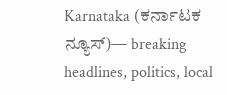Karnataka (ಕರ್ನಾಟಕ ನ್ಯೂಸ್)— breaking headlines, politics, local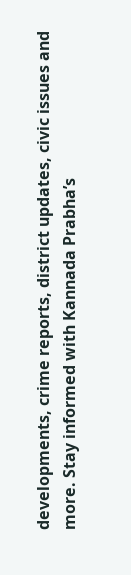developments, crime reports, district updates, civic issues and more. Stay informed with Kannada Prabha’s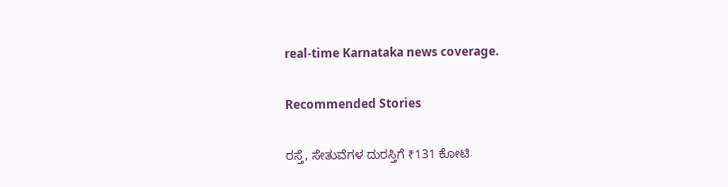real‑time Karnataka news coverage.

Recommended Stories

ರಸ್ತೆ, ಸೇತುವೆಗಳ ದುರಸ್ತಿಗೆ ₹131 ಕೋಟಿ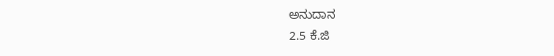ಅನುದಾನ
2.5 ಕೆ.ಜಿ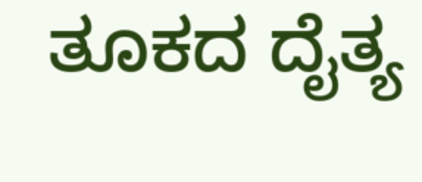ತೂಕದ ದೈತ್ಯ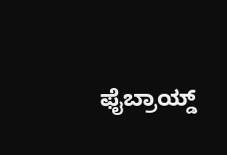ಫೈಬ್ರಾಯ್ಡ್‌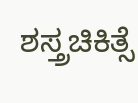ಶಸ್ತ್ರಚಿಕಿತ್ಸೆ